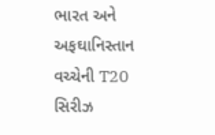ભારત અને અફઘાનિસ્તાન વચ્ચેની T20 સિરીઝ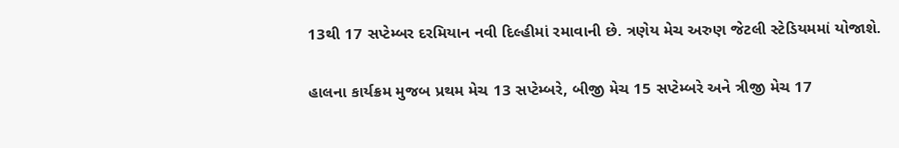13થી 17 સપ્ટેમ્બર દરમિયાન નવી દિલ્હીમાં રમાવાની છે. ત્રણેય મેચ અરુણ જેટલી સ્ટેડિયમમાં યોજાશે.

હાલના કાર્યક્રમ મુજબ પ્રથમ મેચ 13 સપ્ટેમ્બરે, બીજી મેચ 15 સપ્ટેમ્બરે અને ત્રીજી મેચ 17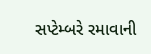સપ્ટેમ્બરે રમાવાની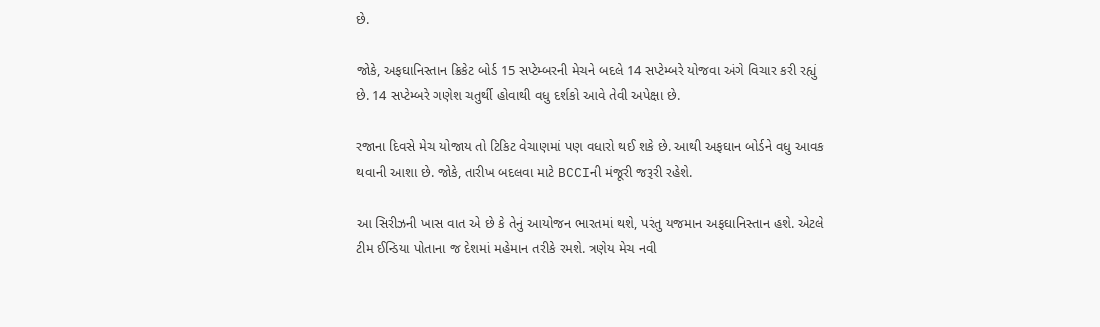છે.

જોકે, અફઘાનિસ્તાન ક્રિકેટ બોર્ડ 15 સપ્ટેમ્બરની મેચને બદલે 14 સપ્ટેમ્બરે યોજવા અંગે વિચાર કરી રહ્યું છે. 14 સપ્ટેમ્બરે ગણેશ ચતુર્થી હોવાથી વધુ દર્શકો આવે તેવી અપેક્ષા છે.

રજાના દિવસે મેચ યોજાય તો ટિકિટ વેચાણમાં પણ વધારો થઈ શકે છે. આથી અફઘાન બોર્ડને વધુ આવક થવાની આશા છે. જોકે, તારીખ બદલવા માટે BCCIની મંજૂરી જરૂરી રહેશે.

આ સિરીઝની ખાસ વાત એ છે કે તેનું આયોજન ભારતમાં થશે, પરંતુ યજમાન અફઘાનિસ્તાન હશે. એટલે ટીમ ઈન્ડિયા પોતાના જ દેશમાં મહેમાન તરીકે રમશે. ત્રણેય મેચ નવી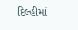દિલ્હીમાં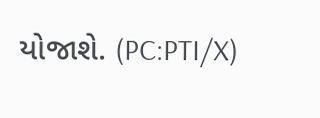યોજાશે. (PC:PTI/X)